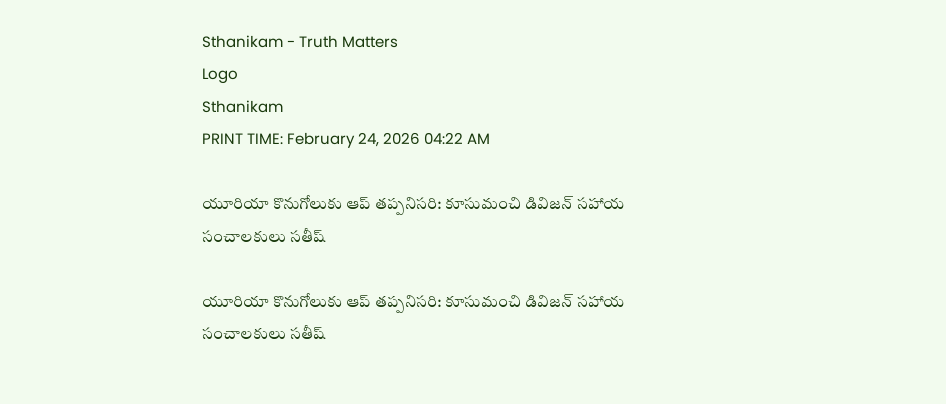Sthanikam - Truth Matters
Logo
Sthanikam
PRINT TIME: February 24, 2026 04:22 AM

యూరియా కొనుగోలుకు ఆప్ తప్పనిసరి: కూసుమంచి డివిజన్ సహాయ సంచాలకులు సతీష్

యూరియా కొనుగోలుకు ఆప్ తప్పనిసరి: కూసుమంచి డివిజన్ సహాయ సంచాలకులు సతీష్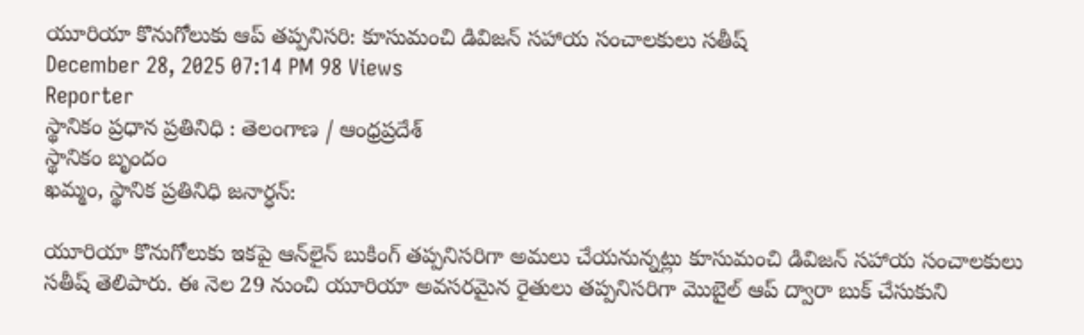యూరియా కొనుగోలుకు ఆప్ తప్పనిసరి: కూసుమంచి డివిజన్ సహాయ సంచాలకులు సతీష్
December 28, 2025 07:14 PM 98 Views
Reporter
స్థానికం ప్రధాన ప్రతినిధి : తెలంగాణ / ఆంధ్రప్రదేశ్
స్థానికం బృందం
ఖమ్మం, స్థానిక ప్రతినిధి జనార్ధన్:

యూరియా కొనుగోలుకు ఇకపై ఆన్‌లైన్ బుకింగ్ తప్పనిసరిగా అమలు చేయనున్నట్లు కూసుమంచి డివిజన్ సహాయ సంచాలకులు సతీష్ తెలిపారు. ఈ నెల 29 నుంచి యూరియా అవసరమైన రైతులు తప్పనిసరిగా మొబైల్ ఆప్ ద్వారా బుక్ చేసుకుని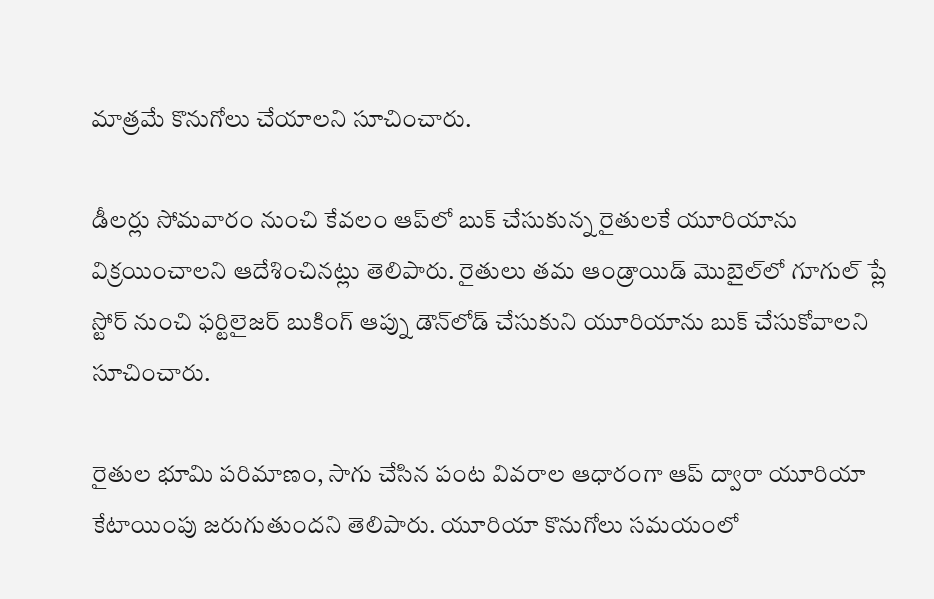మాత్రమే కొనుగోలు చేయాలని సూచించారు.

డీలర్లు సోమవారం నుంచి కేవలం ఆప్‌లో బుక్ చేసుకున్న రైతులకే యూరియాను విక్రయించాలని ఆదేశించినట్లు తెలిపారు. రైతులు తమ ఆండ్రాయిడ్ మొబైల్‌లో గూగుల్ ప్లే స్టోర్ నుంచి ఫర్టిలైజర్ బుకింగ్ ఆప్ను డౌన్‌లోడ్ చేసుకుని యూరియాను బుక్ చేసుకోవాలని సూచించారు.

రైతుల భూమి పరిమాణం, సాగు చేసిన పంట వివరాల ఆధారంగా ఆప్ ద్వారా యూరియా కేటాయింపు జరుగుతుందని తెలిపారు. యూరియా కొనుగోలు సమయంలో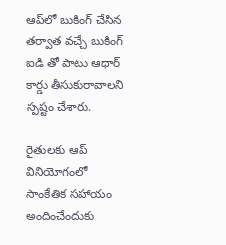ఆప్‌లో బుకింగ్ చేసిన తర్వాత వచ్చే బుకింగ్ ఐడి తో పాటు ఆధార్ కార్డు తీసుకురావాలని స్పష్టం చేశారు.

రైతులకు ఆప్ వినియోగంలో సాంకేతిక సహాయం అందించేందుకు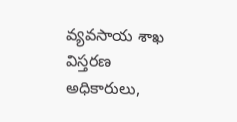వ్యవసాయ శాఖ విస్తరణ అధికారులు,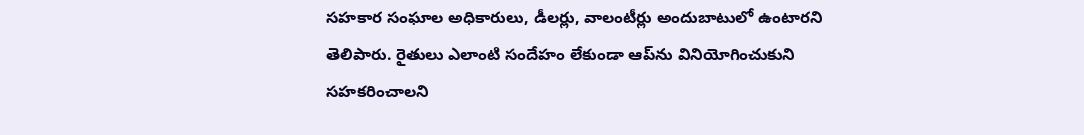సహకార సంఘాల అధికారులు, డీలర్లు, వాలంటీర్లు అందుబాటులో ఉంటారని తెలిపారు. రైతులు ఎలాంటి సందేహం లేకుండా ఆప్‌ను వినియోగించుకుని సహకరించాలని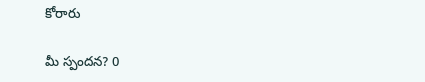కోరారు

మీ స్పందన? 0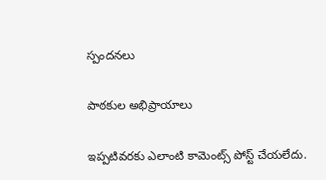స్పందనలు

పాఠకుల అభిప్రాయాలు

ఇప్పటివరకు ఎలాంటి కామెంట్స్ పోస్ట్ చేయలేదు.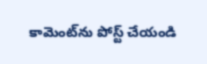కామెంట్‌ను పోస్ట్ చేయండి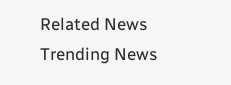Related News
Trending News